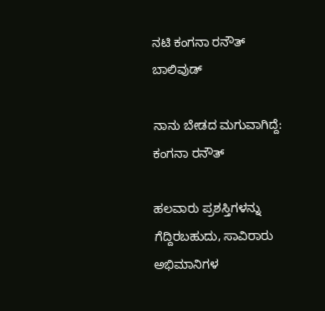ನಟಿ ಕಂಗನಾ ರನೌತ್
ಬಾಲಿವುಡ್

ನಾನು ಬೇಡದ ಮಗುವಾಗಿದ್ದೆ: ಕಂಗನಾ ರನೌತ್

ಹಲವಾರು ಪ್ರಶಸ್ತಿಗಳನ್ನು ಗೆದ್ದಿರಬಹುದು, ಸಾವಿರಾರು ಅಭಿಮಾನಿಗಳ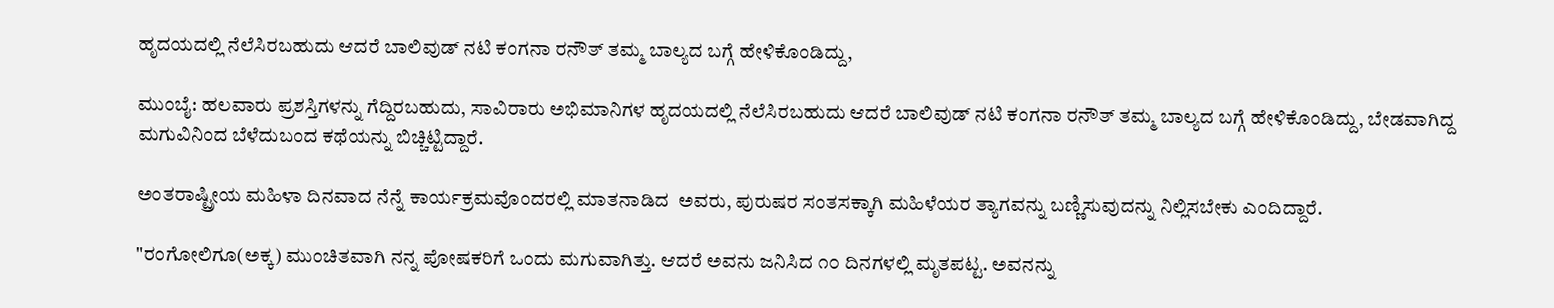ಹೃದಯದಲ್ಲಿ ನೆಲೆಸಿರಬಹುದು ಆದರೆ ಬಾಲಿವುಡ್ ನಟಿ ಕಂಗನಾ ರನೌತ್ ತಮ್ಮ ಬಾಲ್ಯದ ಬಗ್ಗೆ ಹೇಳಿಕೊಂಡಿದ್ದು,

ಮುಂಬೈ: ಹಲವಾರು ಪ್ರಶಸ್ತಿಗಳನ್ನು ಗೆದ್ದಿರಬಹುದು, ಸಾವಿರಾರು ಅಭಿಮಾನಿಗಳ ಹೃದಯದಲ್ಲಿ ನೆಲೆಸಿರಬಹುದು ಆದರೆ ಬಾಲಿವುಡ್ ನಟಿ ಕಂಗನಾ ರನೌತ್ ತಮ್ಮ ಬಾಲ್ಯದ ಬಗ್ಗೆ ಹೇಳಿಕೊಂಡಿದ್ದು, ಬೇಡವಾಗಿದ್ದ ಮಗುವಿನಿಂದ ಬೆಳೆದುಬಂದ ಕಥೆಯನ್ನು ಬಿಚ್ಚಿಟ್ಟಿದ್ದಾರೆ.

ಅಂತರಾಷ್ಟ್ರೀಯ ಮಹಿಳಾ ದಿನವಾದ ನೆನ್ನೆ ಕಾರ್ಯಕ್ರಮವೊಂದರಲ್ಲಿ ಮಾತನಾಡಿದ  ಅವರು, ಪುರುಷರ ಸಂತಸಕ್ಕಾಗಿ ಮಹಿಳೆಯರ ತ್ಯಾಗವನ್ನು ಬಣ್ಣಿಸುವುದನ್ನು ನಿಲ್ಲಿಸಬೇಕು ಎಂದಿದ್ದಾರೆ.

"ರಂಗೋಲಿಗೂ(ಅಕ್ಕ) ಮುಂಚಿತವಾಗಿ ನನ್ನ ಪೋಷಕರಿಗೆ ಒಂದು ಮಗುವಾಗಿತ್ತು. ಆದರೆ ಅವನು ಜನಿಸಿದ ೧೦ ದಿನಗಳಲ್ಲಿ ಮೃತಪಟ್ಟ. ಅವನನ್ನು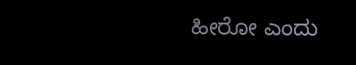ಹೀರೋ ಎಂದು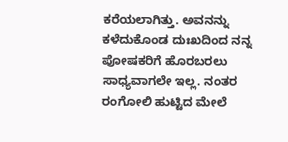ಕರೆಯಲಾಗಿತ್ತು. ಅವನನ್ನು ಕಳೆದುಕೊಂಡ ದುಃಖದಿಂದ ನನ್ನ ಪೋಷಕರಿಗೆ ಹೊರಬರಲು ಸಾಧ್ಯವಾಗಲೇ ಇಲ್ಲ. ನಂತರ ರಂಗೋಲಿ ಹುಟ್ಟಿದ ಮೇಲೆ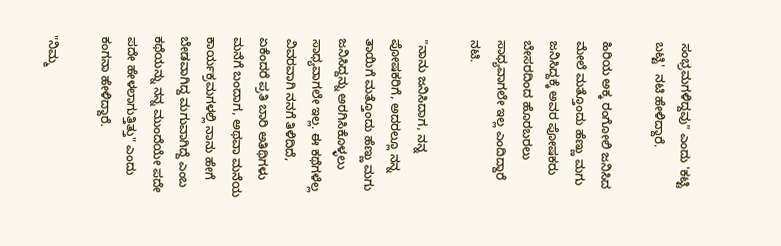ಸಂಭ್ರಮಗಳಿದ್ದವು" ಎಂದು 'ಕಟ್ಟಿ ಬಟ್ಟಿ'  ನಟಿ ಹೇಳಿದ್ದಾರೆ.

ಹಿರಿಯ ಅಕ್ಕ ರಂಗೋಲಿ ಜನಿಸಿದ ಮೇಲೆ ಮತ್ತೊಂದು ಹೆಣ್ಣು ಮಗು ಜನಿಸಿದ್ದಕ್ಕೆ ಅವರ ಪೋಷಕರು ಬೇಸರದಿಂದ ಹೊರಬರಲು ಸಾಧ್ಯವಾಗಲೇ ಇಲ್ಲ ಎಂದಿದ್ದಾರೆ ನಟಿ.

"ನಾನು ಜನಿಸಿದಾಗ, ನನ್ನ ಪೋಷಕರಿಗೆ, ಅದರಲ್ಲೂ ನನ್ನ ತಾಯಿಗೆ ಮತ್ತೊಂದು ಹೆಣ್ಣು ಮಗು ಜನಿಸಿದ್ದನ್ನು ಅರಗಿಸಿಕೊಳ್ಳಲು ಸಾಧ್ಯವಾಗಲೇ ಇಲ್ಲ. ಈ ಕಥೆಗಳೆಲ್ಲ ವಿವರವಾಗಿ ನನಗೆ ತಿಳಿದಿದೆ, ಏಕೆಂದರೆ ಪ್ರತಿ ಬಾರಿ ಅತಿಥಿಗಳು ಮನೆಗೆ ಬಂದಾಗ, ಅಥವಾ ಮನೆಯ ಕಾರ್ಯಕ್ರಮಗಳಲ್ಲಿ ನಾನು ಹೇಗೆ ಬೇಡವಾಗಿದ್ದ ಮಗುವಾಗಿದ್ದೆ ಎಂಬ ಕಥೆಯನ್ನು ನನ್ನ ಮುಂದೆಯೇ ಪದೇ ಪದೇ ಹೇಳಲಾಗುತ್ತಿತ್ತು" ಎಂದು ಕಂಗನಾ ಹೇಳಿದ್ದಾರೆ.

"ನಿಮ್ಮ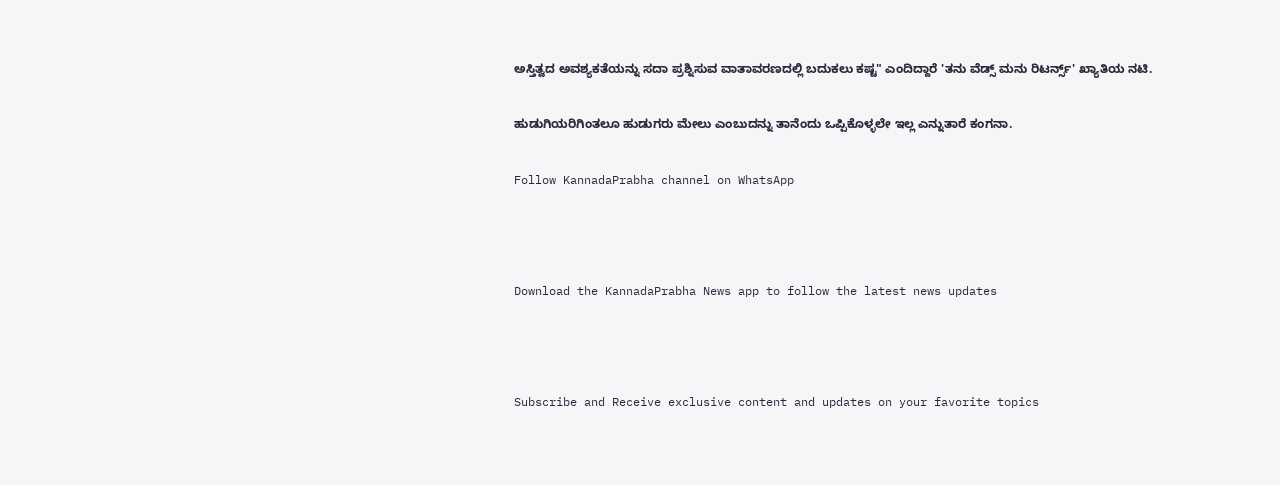ಅಸ್ತಿತ್ವದ ಅವಶ್ಯಕತೆಯನ್ನು ಸದಾ ಪ್ರಶ್ನಿಸುವ ವಾತಾವರಣದಲ್ಲಿ ಬದುಕಲು ಕಷ್ಟ" ಎಂದಿದ್ದಾರೆ 'ತನು ವೆಡ್ಸ್ ಮನು ರಿಟರ್ನ್ಸ್' ಖ್ಯಾತಿಯ ನಟಿ.

ಹುಡುಗಿಯರಿಗಿಂತಲೂ ಹುಡುಗರು ಮೇಲು ಎಂಬುದನ್ನು ತಾನೆಂದು ಒಪ್ಪಿಕೊಳ್ಳಲೇ ಇಲ್ಲ ಎನ್ನುತಾರೆ ಕಂಗನಾ.

Follow KannadaPrabha channel on WhatsApp



Download the KannadaPrabha News app to follow the latest news updates



Subscribe and Receive exclusive content and updates on your favorite topics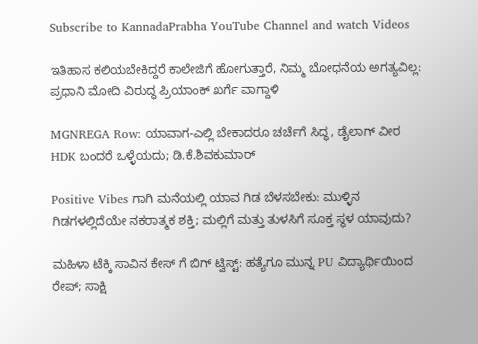Subscribe to KannadaPrabha YouTube Channel and watch Videos

ಇತಿಹಾಸ ಕಲಿಯಬೇಕಿದ್ದರೆ ಕಾಲೇಜಿಗೆ ಹೋಗುತ್ತಾರೆ, ನಿಮ್ಮ ಬೋಧನೆಯ ಅಗತ್ಯವಿಲ್ಲ: ಪ್ರಧಾನಿ ಮೋದಿ ವಿರುದ್ಧ ಪ್ರಿಯಾಂಕ್ ಖರ್ಗೆ ವಾಗ್ದಾಳಿ

MGNREGA Row: ಯಾವಾಗ-ಎಲ್ಲಿ ಬೇಕಾದರೂ ಚರ್ಚೆಗೆ ಸಿದ್ಧ, ಡೈಲಾಗ್‌ ವೀರ HDK ಬಂದರೆ ಒಳ್ಳೆಯದು; ಡಿ.ಕೆ.ಶಿವಕುಮಾರ್

Positive Vibes ಗಾಗಿ ಮನೆಯಲ್ಲಿ ಯಾವ ಗಿಡ ಬೆಳಸಬೇಕು: ಮುಳ್ಳಿನ ಗಿಡಗಳಲ್ಲಿದೆಯೇ ನಕರಾತ್ಮಕ ಶಕ್ತಿ; ಮಲ್ಲಿಗೆ ಮತ್ತು ತುಳಸಿಗೆ ಸೂಕ್ತ ಸ್ಥಳ ಯಾವುದು?

ಮಹಿಳಾ ಟೆಕ್ಕಿ ಸಾವಿನ ಕೇಸ್ ಗೆ ಬಿಗ್ ಟ್ವಿಸ್ಟ್: ಹತ್ಯೆಗೂ ಮುನ್ನ PU ವಿದ್ಯಾರ್ಥಿಯಿಂದ ರೇಪ್; ಸಾಕ್ಷಿ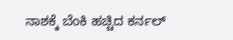ನಾಶಕ್ಕೆ ಬೆಂಕಿ ಹಚ್ಚಿದ ಕರ್ನಲ್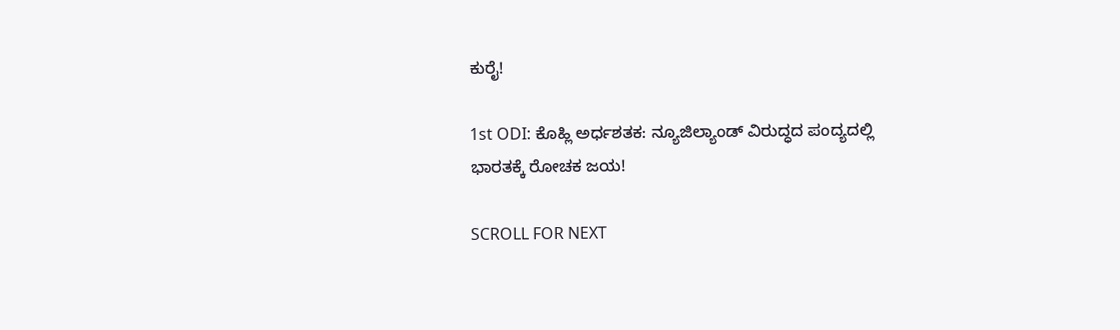ಕುರೈ!

1st ODI: ಕೊಹ್ಲಿ ಅರ್ಧಶತಕ: ನ್ಯೂಜಿಲ್ಯಾಂಡ್ ವಿರುದ್ಧದ ಪಂದ್ಯದಲ್ಲಿ ಭಾರತಕ್ಕೆ ರೋಚಕ ಜಯ!

SCROLL FOR NEXT